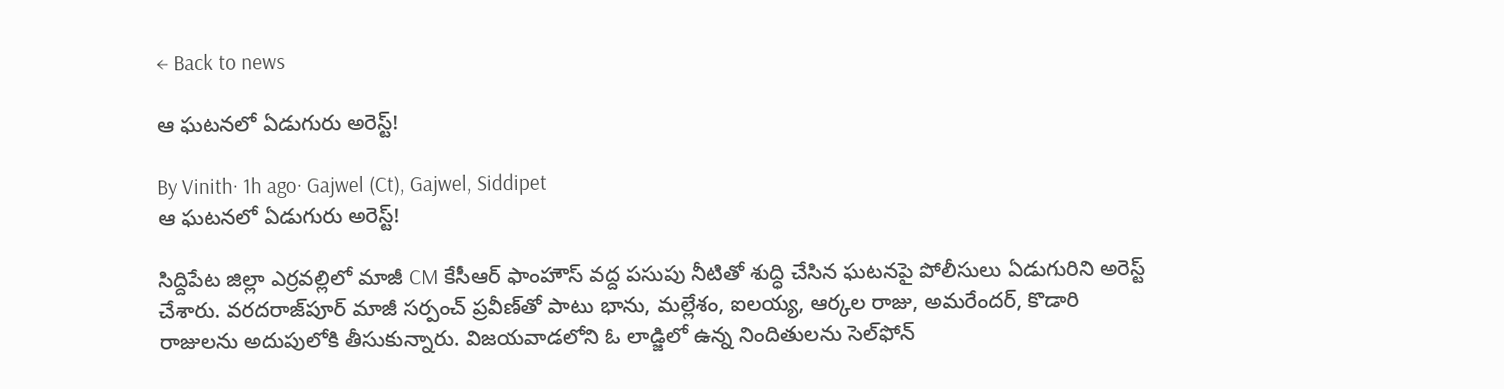← Back to news

ఆ ఘటనలో ఏడుగురు అరెస్ట్!

By Vinith· 1h ago· Gajwel (Ct), Gajwel, Siddipet
ఆ ఘటనలో ఏడుగురు అరెస్ట్!

సిద్దిపేట జిల్లా ఎర్రవల్లిలో మాజీ CM కేసీఆర్ ఫాంహౌస్ వద్ద పసుపు నీటితో శుద్ధి చేసిన ఘటనపై పోలీసులు ఏడుగురిని అరెస్ట్ చేశారు. వరదరాజ్‌పూర్ మాజీ సర్పంచ్ ప్రవీణ్‌తో పాటు భాను, మల్లేశం, ఐలయ్య, ఆర్కల రాజు, అమరేందర్, కొడారి రాజులను అదుపులోకి తీసుకున్నారు. విజయవాడలోని ఓ లాడ్జిలో ఉన్న నిందితులను సెల్‌ఫోన్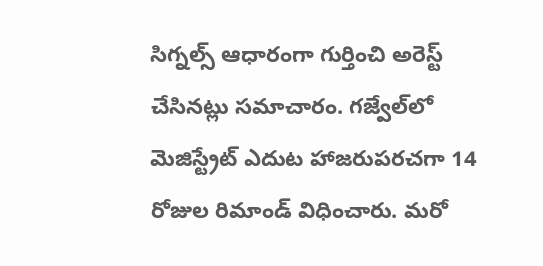సిగ్నల్స్ ఆధారంగా గుర్తించి అరెస్ట్ చేసినట్లు సమాచారం. గజ్వేల్‌లో మెజిస్ట్రేట్ ఎదుట హాజరుపరచగా 14 రోజుల రిమాండ్ విధించారు. మరో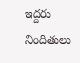ఇద్దరు నిందితులు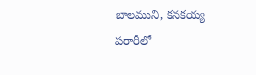బాలముని, కనకయ్య పరారీలో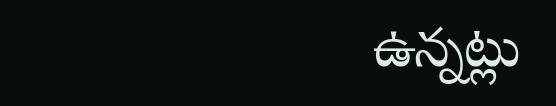ఉన్నట్లు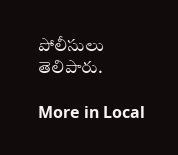పోలీసులు తెలిపారు.

More in Local